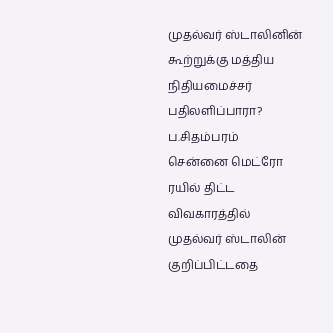முதல்வர் ஸ்டாலினின் கூற்றுக்கு மத்திய நிதியமைச்சர் பதிலளிப்பாரா? ப.சிதம்பரம்
சென்னை மெட்ரோ ரயில் திட்ட விவகாரத்தில் முதல்வர் ஸ்டாலின் குறிப்பிட்டதை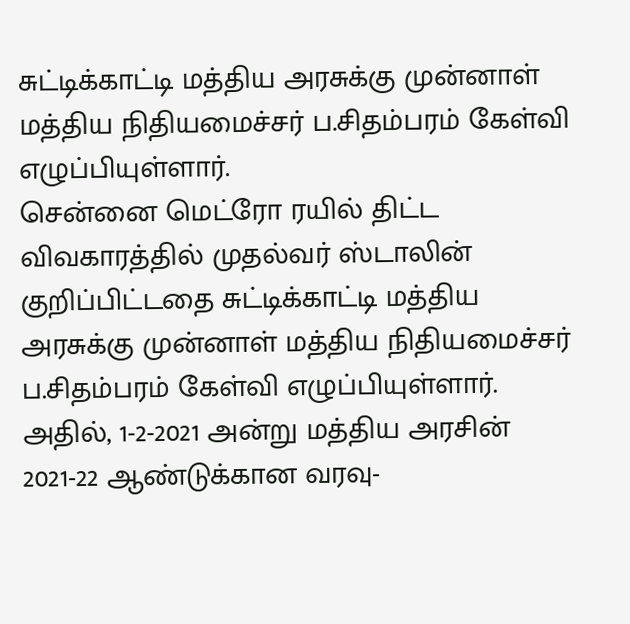சுட்டிக்காட்டி மத்திய அரசுக்கு முன்னாள் மத்திய நிதியமைச்சர் ப.சிதம்பரம் கேள்வி எழுப்பியுள்ளார்.
சென்னை மெட்ரோ ரயில் திட்ட விவகாரத்தில் முதல்வர் ஸ்டாலின் குறிப்பிட்டதை சுட்டிக்காட்டி மத்திய அரசுக்கு முன்னாள் மத்திய நிதியமைச்சர் ப.சிதம்பரம் கேள்வி எழுப்பியுள்ளார்.
அதில், 1-2-2021 அன்று மத்திய அரசின் 2021-22 ஆண்டுக்கான வரவு-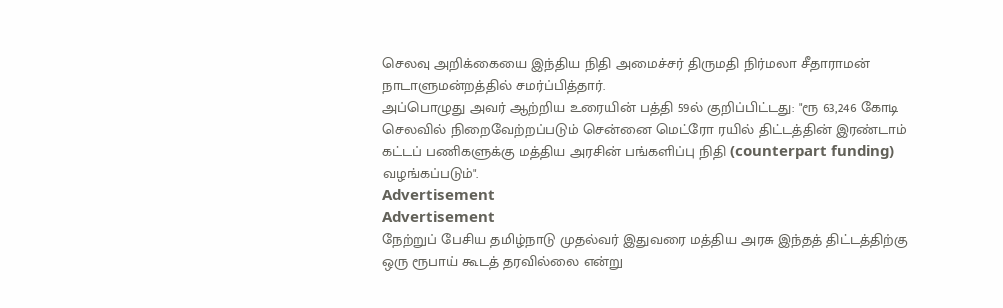செலவு அறிக்கையை இந்திய நிதி அமைச்சர் திருமதி நிர்மலா சீதாராமன் நாடாளுமன்றத்தில் சமர்ப்பித்தார்.
அப்பொழுது அவர் ஆற்றிய உரையின் பத்தி 59ல் குறிப்பிட்டது: "ரூ 63,246 கோடி செலவில் நிறைவேற்றப்படும் சென்னை மெட்ரோ ரயில் திட்டத்தின் இரண்டாம் கட்டப் பணிகளுக்கு மத்திய அரசின் பங்களிப்பு நிதி (counterpart funding) வழங்கப்படும்".
Advertisement
Advertisement
நேற்றுப் பேசிய தமிழ்நாடு முதல்வர் இதுவரை மத்திய அரசு இந்தத் திட்டத்திற்கு ஒரு ரூபாய் கூடத் தரவில்லை என்று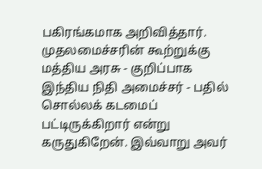பகிரங்கமாக அறிவித்தார்.
முதலமைச்சரின் கூற்றுக்கு மத்திய அரசு - குறிப்பாக இந்திய நிதி அமைச்சர் - பதில் சொல்லக் கடமைப் பட்டிருக்கிறார் என்று கருதுகிறேன். இவ்வாறு அவர்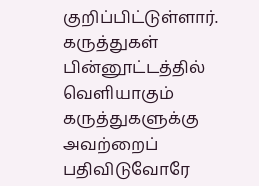குறிப்பிட்டுள்ளார்.
கருத்துகள்
பின்னூட்டத்தில் வெளியாகும் கருத்துகளுக்கு அவற்றைப் பதிவிடுவோரே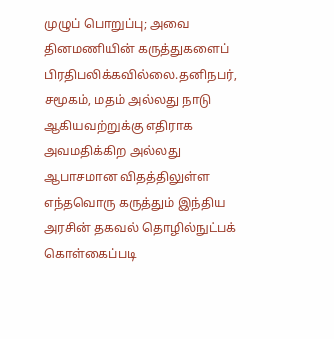முழுப் பொறுப்பு; அவை தினமணியின் கருத்துகளைப் பிரதிபலிக்கவில்லை.தனிநபர், சமூகம், மதம் அல்லது நாடு ஆகியவற்றுக்கு எதிராக அவமதிக்கிற அல்லது ஆபாசமான விதத்திலுள்ள எந்தவொரு கருத்தும் இந்திய அரசின் தகவல் தொழில்நுட்பக் கொள்கைப்படி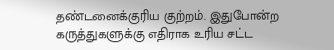தண்டனைக்குரிய குற்றம். இதுபோன்ற கருத்துகளுக்கு எதிராக உரிய சட்ட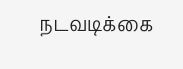நடவடிக்கை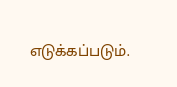எடுக்கப்படும்.